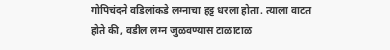गोपिचंदने वडिलांकडे लग्नाचा हट्ट धरला होता. त्याला वाटत होते की, वडील लग्न जुळवण्यास टाळाटाळ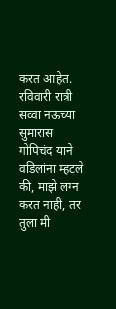करत आहेत. रविवारी रात्री सव्वा नऊच्या सुमारास गोपिचंद याने वडिलांना म्हटले की, माझे लग्न करत नाही, तर तुला मी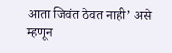आता जिवंत ठेवत नाही’ असे म्हणून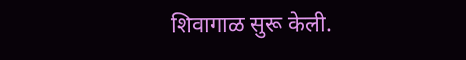शिवागाळ सुरू केली.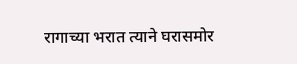रागाच्या भरात त्याने घरासमोर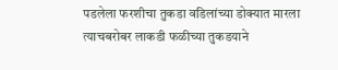पडलेला फरशीचा तुकडा वडिलांच्या डोक्यात मारला त्याचबरोबर लाकडी फळीच्या तुकडयाने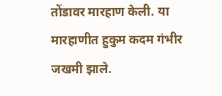तोंडावर मारहाण केली. या मारहाणीत हुकुम कदम गंभीर जखमी झाले.